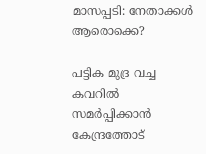മാസപ്പടി: നേതാക്കള്‍ ആരൊക്കെ?

പട്ടിക മുദ്ര വച്ച കവറില്‍ സമര്‍പ്പിക്കാന്‍ കേന്ദ്രത്തോട്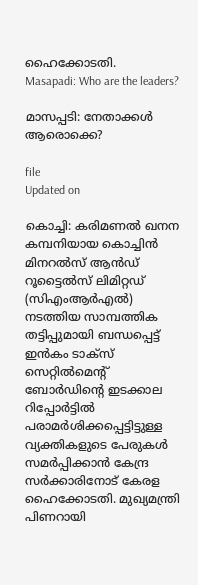ഹൈക്കോടതി.
Masapadi: Who are the leaders?

മാസപ്പടി: നേതാക്കള്‍ ആരൊക്കെ?

file
Updated on

കൊച്ചി: കരിമണൽ ഖനന കമ്പനിയായ കൊച്ചിന്‍ മിനറല്‍സ് ആന്‍ഡ് റൂട്ടൈല്‍സ് ലിമിറ്റഡ് (സിഎംആര്‍എല്‍) നടത്തിയ സാമ്പത്തിക തട്ടിപ്പുമായി ബന്ധപ്പെട്ട് ഇന്‍കം ടാക്‌സ് സെറ്റില്‍മെന്‍റ് ബോര്‍ഡിന്‍റെ ഇടക്കാല റിപ്പോര്‍ട്ടില്‍ പരാമര്‍ശിക്കപ്പെട്ടിട്ടുള്ള വ്യക്തികളുടെ പേരുകള്‍ സമര്‍പ്പിക്കാന്‍ കേന്ദ്ര സര്‍ക്കാരിനോട് കേരള ഹൈക്കോടതി. മുഖ്യമന്ത്രി പിണറായി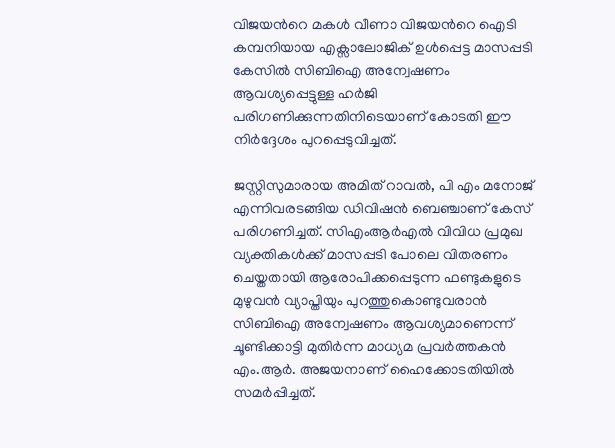വിജയന്‍റെ മകൾ വീണാ വിജയന്‍റെ ഐടി കമ്പനിയായ എക്സാലോജിക് ഉൾപ്പെട്ട മാസപ്പടി കേസില്‍ സിബിഐ അന്വേഷണം ആവശ്യപ്പെട്ടുള്ള ഹര്‍ജി പരിഗണിക്കുന്നതിനിടെയാണ് കോടതി ഈ നിര്‍ദ്ദേശം പുറപ്പെടുവിച്ചത്.

ജസ്റ്റിസുമാരായ അമിത് റാവല്‍, പി എം മനോജ് എന്നിവരടങ്ങിയ ഡിവിഷന്‍ ബെഞ്ചാണ് കേസ് പരിഗണിച്ചത്. സിഎംആര്‍എല്‍ വിവിധ പ്രമുഖ വ്യക്തികള്‍ക്ക് മാസപ്പടി പോലെ വിതരണം ചെയ്തതായി ആരോപിക്കപ്പെടുന്ന ഫണ്ടുകളുടെ മുഴുവന്‍ വ്യാപ്തിയും പുറത്തുകൊണ്ടുവരാന്‍ സിബിഐ അന്വേഷണം ആവശ്യമാണെന്ന് ചൂണ്ടിക്കാട്ടി മുതിർന്ന മാധ്യമ പ്രവർത്തകൻ എം.ആര്‍. അജയനാണ് ഹൈക്കോടതിയില്‍ സമര്‍പ്പിച്ചത്.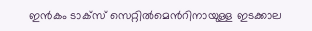ഇന്‍കം ടാക്‌സ് സെറ്റില്‍മെന്‍റിനായുള്ള ഇടക്കാല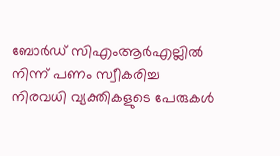ബോര്‍ഡ് സിഎംആര്‍എല്ലില്‍ നിന്ന് പണം സ്വീകരിച്ച നിരവധി വ്യക്തികളുടെ പേരുകള്‍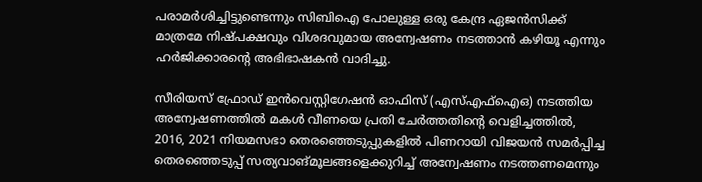പരാമര്‍ശിച്ചിട്ടുണ്ടെന്നും സിബിഐ പോലുള്ള ഒരു കേന്ദ്ര ഏജന്‍സിക്ക് മാത്രമേ നിഷ്പക്ഷവും വിശദവുമായ അന്വേഷണം നടത്താന്‍ കഴിയൂ എന്നും ഹര്‍ജിക്കാരന്‍റെ അഭിഭാഷകന്‍ വാദിച്ചു.

സീരിയസ് ഫ്രോഡ് ഇന്‍വെസ്റ്റിഗേഷന്‍ ഓഫിസ് (എസ്എഫ്‌ഐഒ) നടത്തിയ അന്വേഷണത്തില്‍ മകള്‍ വീണയെ പ്രതി ചേര്‍ത്തതിന്‍റെ വെളിച്ചത്തില്‍, 2016, 2021 നിയമസഭാ തെരഞ്ഞെടുപ്പുകളില്‍ പിണറായി വിജയന്‍ സമര്‍പ്പിച്ച തെരഞ്ഞെടുപ്പ് സത്യവാങ്മൂലങ്ങളെക്കുറിച്ച് അന്വേഷണം നടത്തണമെന്നും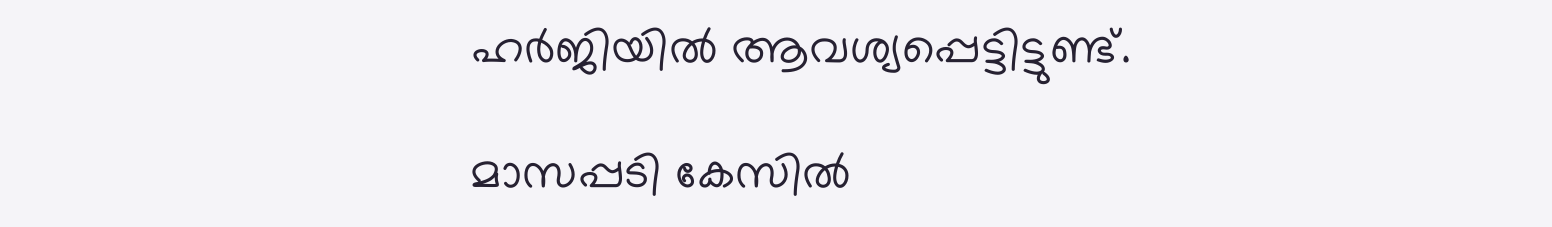ഹര്‍ജിയില്‍ ആവശ്യപ്പെട്ടിട്ടുണ്ട്.

മാസപ്പടി കേസില്‍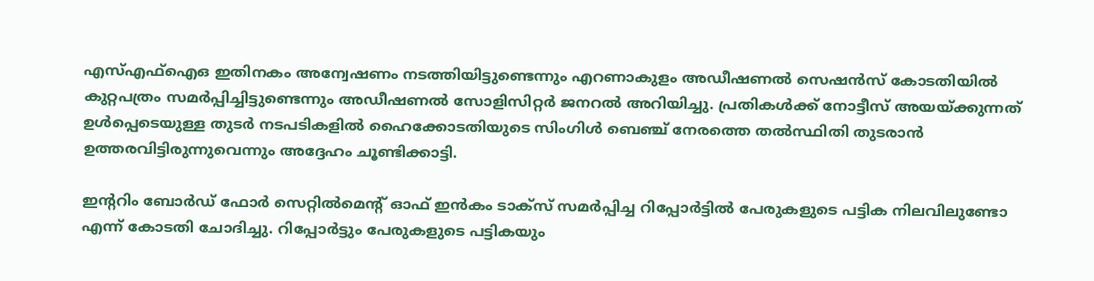എസ്എഫ്‌ഐഒ ഇതിനകം അന്വേഷണം നടത്തിയിട്ടുണ്ടെന്നും എറണാകുളം അഡീഷണല്‍ സെഷന്‍സ് കോടതിയില്‍ കുറ്റപത്രം സമര്‍പ്പിച്ചിട്ടുണ്ടെന്നും അഡീഷണല്‍ സോളിസിറ്റര്‍ ജനറല്‍ അറിയിച്ചു. പ്രതികള്‍ക്ക് നോട്ടീസ് അയയ്ക്കുന്നത് ഉള്‍പ്പെടെയുള്ള തുടര്‍ നടപടികളില്‍ ഹൈക്കോടതിയുടെ സിംഗിള്‍ ബെഞ്ച് നേരത്തെ തല്‍സ്ഥിതി തുടരാന്‍ ഉത്തരവിട്ടിരുന്നുവെന്നും അദ്ദേഹം ചൂണ്ടിക്കാട്ടി.

ഇന്‍ററിം ബോര്‍ഡ് ഫോര്‍ സെറ്റില്‍മെന്‍റ് ഓഫ് ഇന്‍കം ടാക്‌സ് സമര്‍പ്പിച്ച റിപ്പോര്‍ട്ടില്‍ പേരുകളുടെ പട്ടിക നിലവിലുണ്ടോ എന്ന് കോടതി ചോദിച്ചു. റിപ്പോര്‍ട്ടും പേരുകളുടെ പട്ടികയും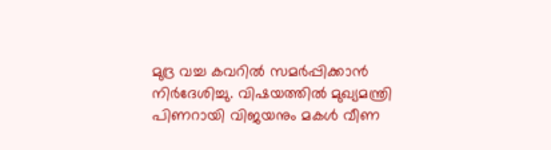മുദ്ര വച്ച കവറില്‍ സമര്‍പ്പിക്കാന്‍ നിര്‍ദേശിച്ചു. വിഷയത്തില്‍ മുഖ്യമന്ത്രി പിണറായി വിജയനും മകള്‍ വീണ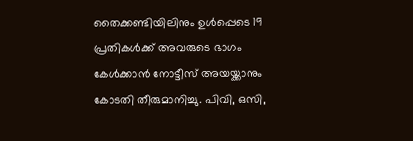തൈക്കണ്ടിയിലിനും ഉള്‍പ്പെടെ 19 പ്രതികള്‍ക്ക് അവരുടെ ഭാഗം കേള്‍ക്കാന്‍ നോട്ടീസ് അയയ്ക്കാനും കോടതി തീരുമാനിച്ചു. പിവി, ഒസി,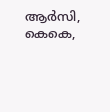ആര്‍സി, കെകെ,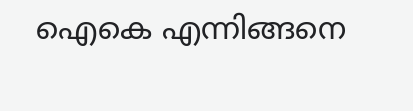ഐകെ എന്നിങ്ങനെ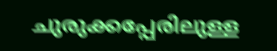ചുരുക്കപ്പേരിലുള്ള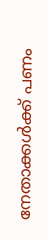നേതാക്കള്‍ക്ക് പണം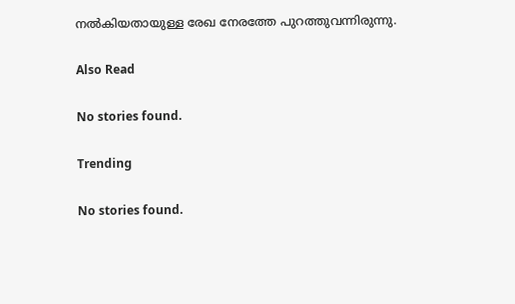നല്‍കിയതായുള്ള രേഖ നേരത്തേ പുറത്തുവന്നിരുന്നു.

Also Read

No stories found.

Trending

No stories found.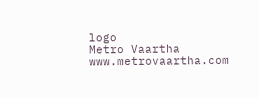logo
Metro Vaartha
www.metrovaartha.com